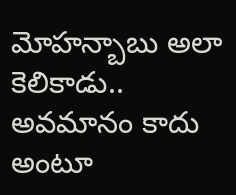మోహన్బాబు అలా కెలికాడు.. అవమానం కాదు అంటూ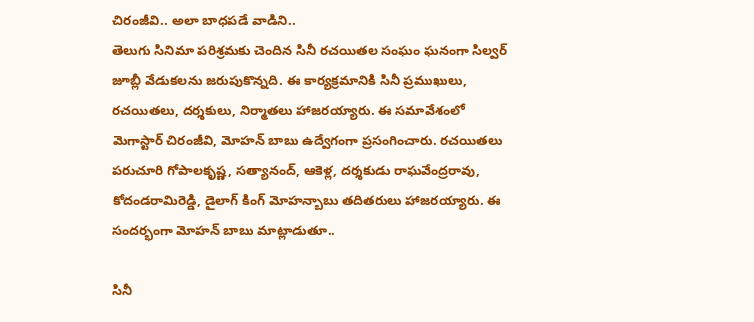చిరంజీవి.. అలా బాధపడే వాడిని..
తెలుగు సినిమా పరిశ్రమకు చెందిన సినీ రచయితల సంఘం ఘనంగా సిల్వర్ జూబ్లీ వేడుకలను జరుపుకొన్నది. ఈ కార్యక్రమానికి సినీ ప్రముఖులు, రచయితలు, దర్శకులు, నిర్మాతలు హాజరయ్యారు. ఈ సమావేశంలో మెగాస్టార్ చిరంజీవి, మోహన్ బాబు ఉద్వేగంగా ప్రసంగించారు. రచయితలు పరుచూరి గోపాలకృష్ణ, సత్యానంద్, ఆకెళ్ల, దర్శకుడు రాఘవేంద్రరావు, కోదండరామిరెడ్డి, డైలాగ్ కింగ్ మోహన్బాబు తదితరులు హాజరయ్యారు. ఈ సందర్భంగా మోహన్ బాబు మాట్లాడుతూ..

సినీ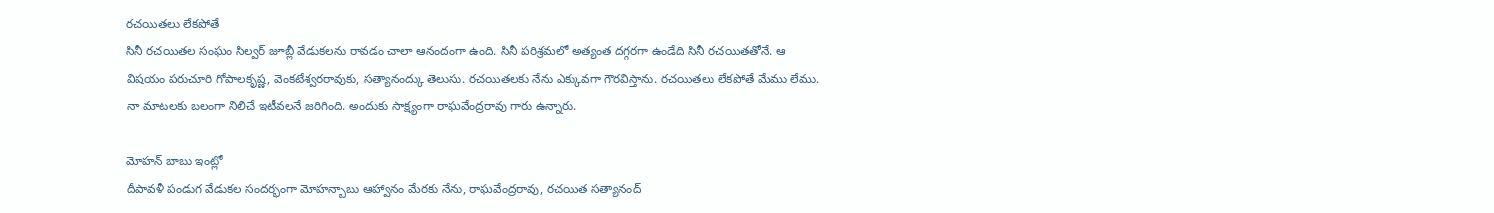రచయితలు లేకపోతే
సినీ రచయితల సంఘం సిల్వర్ జూబ్లీ వేడుకలను రావడం చాలా ఆనందంగా ఉంది. సినీ పరిశ్రమలో అత్యంత దగ్గరగా ఉండేది సినీ రచయితతోనే. ఆ విషయం పరుచూరి గోపాలకృష్ణ, వెంకటేశ్వరరావుకు, సత్యానంద్కు తెలుసు. రచయితలకు నేను ఎక్కువగా గౌరవిస్తాను. రచయితలు లేకపోతే మేము లేము. నా మాటలకు బలంగా నిలిచే ఇటీవలనే జరిగింది. అందుకు సాక్ష్యంగా రాఘవేంద్రరావు గారు ఉన్నారు.

మోహన్ బాబు ఇంట్లో
దీపావళీ పండుగ వేడుకల సందర్భంగా మోహన్బాబు ఆహ్వానం మేరకు నేను, రాఘవేంద్రరావు, రచయిత సత్యానంద్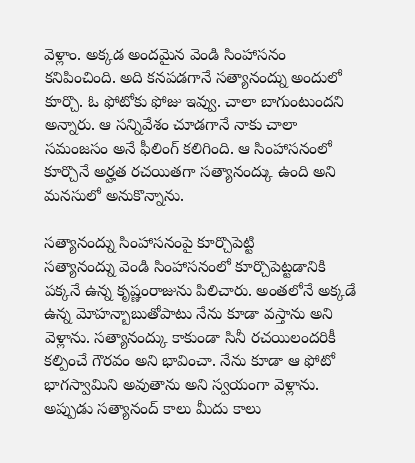వెళ్లాం. అక్కడ అందమైన వెండి సింహాసనం కనిపించింది. అది కనపడగానే సత్యానంద్ను అందులో కూర్చొ. ఓ ఫోటోకు ఫోజు ఇవ్వు. చాలా బాగుంటుందని అన్నారు. ఆ సన్నివేశం చూడగానే నాకు చాలా సమంజసం అనే ఫీలింగ్ కలిగింది. ఆ సింహాసనంలో కూర్చొనే అర్హత రచయితగా సత్యానంద్కు ఉంది అని మనసులో అనుకొన్నాను.

సత్యానంద్ను సింహాసనంపై కూర్చొపెట్టి
సత్యానంద్ను వెండి సింహాసనంలో కూర్చొపెట్టడానికి పక్కనే ఉన్న కృష్ణంరాజును పిలిచారు. అంతలోనే అక్కడే ఉన్న మోహన్బాబుతోపాటు నేను కూడా వస్తాను అని వెళ్లాను. సత్యానంద్కు కాకుండా సినీ రచయిలందరికీ కల్పించే గౌరవం అని భావించా. నేను కూడా ఆ ఫోటో భాగస్వామిని అవుతాను అని స్వయంగా వెళ్లాను. అప్పుడు సత్యానంద్ కాలు మీదు కాలు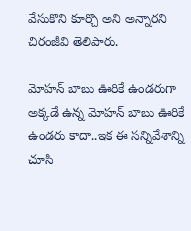వేసుకొని కూర్చొ అని అన్నారని చిరంజీవి తెలిపారు.

మోహన్ బాబు ఊరికే ఉండరుగా
అక్కడే ఉన్న మోహన్ బాబు ఊరికే ఉండరు కాదా..ఇక ఈ సన్నివేశాన్ని చూసి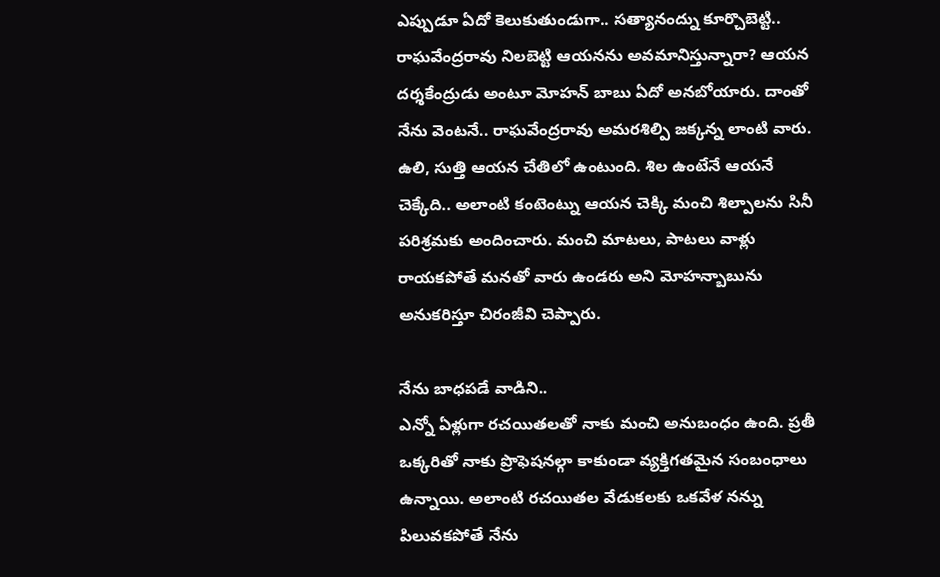ఎప్పుడూ ఏదో కెలుకుతుండుగా.. సత్యానంద్ను కూర్చొబెట్టి.. రాఘవేంద్రరావు నిలబెట్టి ఆయనను అవమానిస్తున్నారా? ఆయన దర్శకేంద్రుడు అంటూ మోహన్ బాబు ఏదో అనబోయారు. దాంతో నేను వెంటనే.. రాఘవేంద్రరావు అమరశిల్పి జక్కన్న లాంటి వారు. ఉలి, సుత్తి ఆయన చేతిలో ఉంటుంది. శిల ఉంటేనే ఆయనే చెక్కేది.. అలాంటి కంటెంట్ను ఆయన చెక్కి మంచి శిల్పాలను సినీ పరిశ్రమకు అందించారు. మంచి మాటలు, పాటలు వాళ్లు రాయకపోతే మనతో వారు ఉండరు అని మోహన్బాబును అనుకరిస్తూ చిరంజీవి చెప్పారు.

నేను బాధపడే వాడిని..
ఎన్నో ఏళ్లుగా రచయితలతో నాకు మంచి అనుబంధం ఉంది. ప్రతీ ఒక్కరితో నాకు ప్రొఫెషనల్గా కాకుండా వ్యక్తిగతమైన సంబంధాలు ఉన్నాయి. అలాంటి రచయితల వేడుకలకు ఒకవేళ నన్ను పిలువకపోతే నేను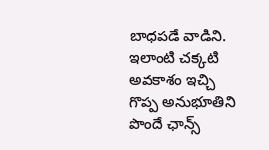బాధపడే వాడిని. ఇలాంటి చక్కటి అవకాశం ఇచ్చి గొప్ప అనుభూతిని పొందే ఛాన్స్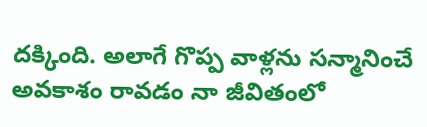దక్కింది. అలాగే గొప్ప వాళ్లను సన్మానించే అవకాశం రావడం నా జీవితంలో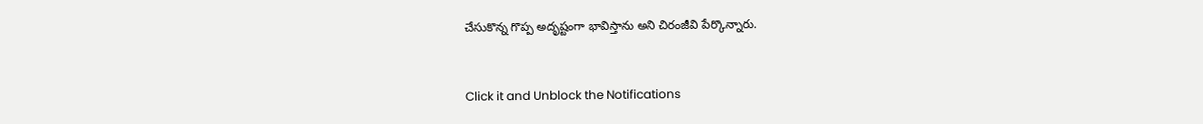చేసుకొన్న గొప్ప అదృష్టంగా భావిస్తాను అని చిరంజీవి పేర్కొన్నారు.


Click it and Unblock the Notifications